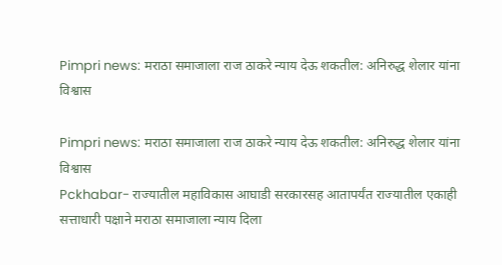Pimpri news: मराठा समाजाला राज ठाकरे न्याय देऊ शकतील: अनिरुद्ध शेलार यांना विश्वास

Pimpri news: मराठा समाजाला राज ठाकरे न्याय देऊ शकतील: अनिरुद्ध शेलार यांना विश्वास
Pckhabar- राज्यातील महाविकास आघाडी सरकारसह आतापर्यंत राज्यातील एकाही सत्ताधारी पक्षाने मराठा समाजाला न्याय दिला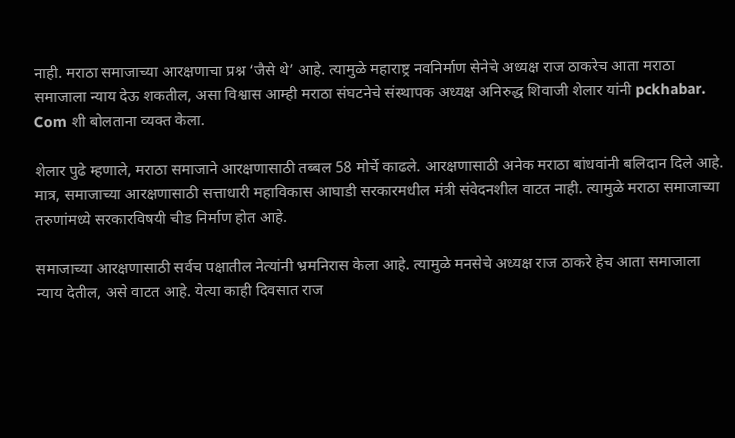नाही. मराठा समाजाच्या आरक्षणाचा प्रश्न ‘जैसे थे’ आहे. त्यामुळे महाराष्ट्र नवनिर्माण सेनेचे अध्यक्ष राज ठाकरेच आता मराठा समाजाला न्याय देऊ शकतील, असा विश्वास आम्ही मराठा संघटनेचे संस्थापक अध्यक्ष अनिरुद्ध शिवाजी शेलार यांनी pckhabar. Com शी बोलताना व्यक्त केला.

शेलार पुढे म्हणाले, मराठा समाजाने आरक्षणासाठी तब्बल 58 मोर्चे काढले. आरक्षणासाठी अनेक मराठा बांधवांनी बलिदान दिले आहे. मात्र, समाजाच्या आरक्षणासाठी सत्ताधारी महाविकास आघाडी सरकारमधील मंत्री संवेदनशील वाटत नाही. त्यामुळे मराठा समाजाच्या तरुणांमध्ये सरकारविषयी चीड निर्माण होत आहे.

समाजाच्या आरक्षणासाठी सर्वच पक्षातील नेत्यांनी भ्रमनिरास केला आहे. त्यामुळे मनसेचे अध्यक्ष राज ठाकरे हेच आता समाजाला न्याय देतील, असे वाटत आहे. येत्या काही दिवसात राज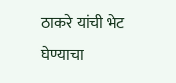ठाकरे यांची भेट घेण्याचा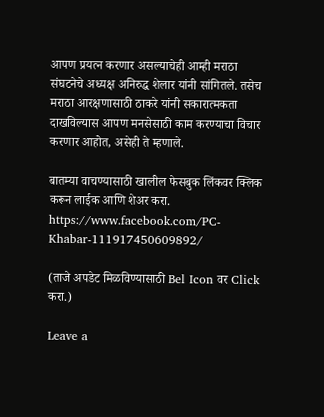आपण प्रयत्न करणार असल्याचेही आम्ही मराठा संघटनेचे अध्यक्ष अनिरुद्ध शेलार यांनी सांगितले. तसेच मराठा आरक्षणासाठी ठाकरे यांनी सकारात्मकता दाखविल्यास आपण मनसेसाठी काम करण्याचा विचार करणार आहोत, असेही ते म्हणाले.

बातम्या वाचण्यासाठी खालील फेसबुक लिंकवर क्लिक करून लाईक आणि शेअर करा.
https://www.facebook.com/PC-Khabar-111917450609892/

(ताजे अपडेट मिळविण्यासाठी Bel Icon वर Click करा.)

Leave a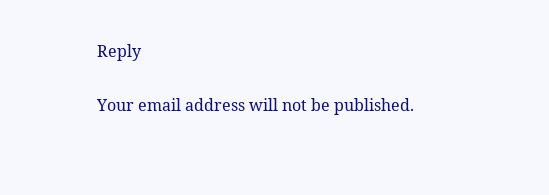Reply

Your email address will not be published.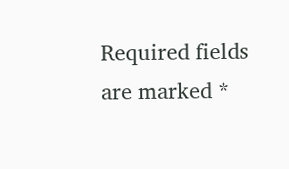Required fields are marked *